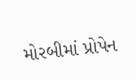મોરબીમાં પ્રોપેન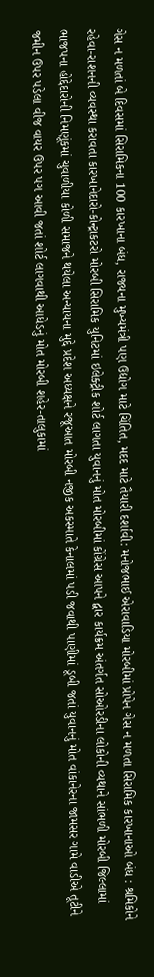ગેસ ન મળતાં બે દિવસમાં સિરામિકના 100 કારખાના બંધ, રાજ્યના મુખ્યમંત્રી પણ ઉદ્યોગ માટે ચિંતિત, મદદ માટે તૈયારી દર્શાવી: મનોજભાઈ એરાવાડિયા મોરબીમાં પ્રોપેન ગેસ ન મળતા સિરામિક કારખાનાઓ બંધ : શ્રમિકોને રહેવા-રાશનની વ્યવસ્થા કરાવતા કારખાનેદારો-કોન્ટ્રાકટરો મોરબી સિરામિક યુનિટમાં ઇલેક્ટ્રીક શોર્ટ લાગતા યુવાનનું મોત મોરબીમાં કોંગ્રેસ આપને દ્વાર કાર્યક્રમ અંતર્ગત સોઓરડીના લોકોની વ્યથાને સાંભળી મોરબી જિલ્લામાં ભાજપના હોદ્દેદારોની નિમણૂંકમાં ચુવાળીયા કોળી સમાજને થયેલા અન્યાયના મુદ્દે પ્રદેશ અધ્યક્ષને રજૂઆત મોરબી નજીક અકસ્માતે કેનાલમાં પડી જવાથી પાણીમાં ડૂબી જતાં યુવાનનું મોત વાંકાનેરના જામસર ગામે વાડીએ તૂટીને જમીન ઉપર પડેલા વીજ વાયર ઉપર પગ આવી જતાં શોર્ટ લાગવાથી આધેડનું મોત મોરબી શહેર-તાલુકામાં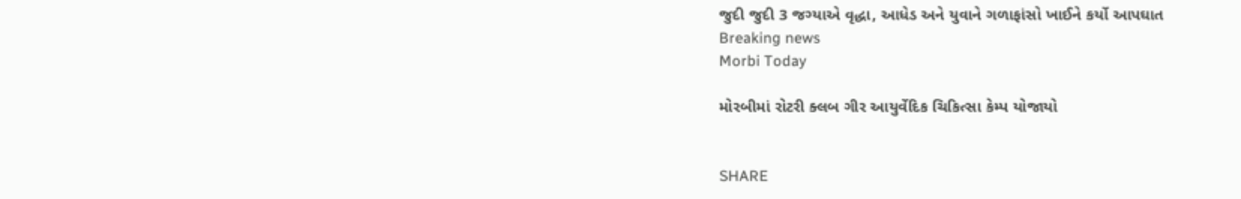જુદી જુદી 3 જગ્યાએ વૃદ્ધા, આધેડ અને યુવાને ગળાફાંસો ખાઈને કર્યો આપઘાત
Breaking news
Morbi Today

મોરબીમાં રોટરી ક્લબ ગીર આયુર્વેદિક ચિકિત્સા કેમ્પ યોજાયો


SHARE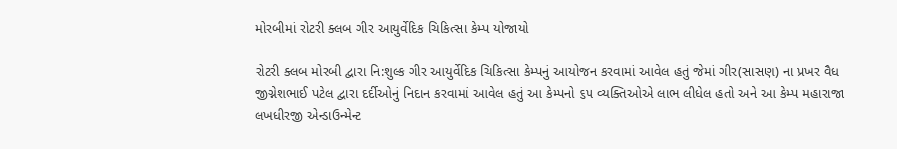મોરબીમાં રોટરી ક્લબ ગીર આયુર્વેદિક ચિકિત્સા કેમ્પ યોજાયો

રોટરી ક્લબ મોરબી દ્વારા નિ:શુલ્ક ગીર આયુર્વેદિક ચિકિત્સા કેમ્પનું આયોજન કરવામાં આવેલ હતું જેમાં ગીર(સાસણ) ના પ્રખર વૈધ જીગ્નેશભાઈ પટેલ દ્વારા દર્દીઓનું નિદાન કરવામાં આવેલ હતું આ કેમ્પનો ૬૫ વ્યક્તિઓએ લાભ લીધેલ હતો અને આ કેમ્પ મહારાજા લખધીરજી એન્ડાઉન્મેન્ટ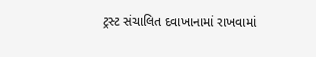ટ્રસ્ટ સંચાલિત દવાખાનામાં રાખવામાં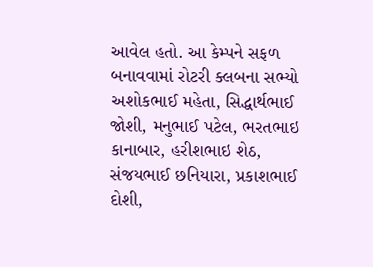આવેલ હતો. આ કેમ્પને સફળ બનાવવામાં રોટરી ક્લબના સભ્યો અશોકભાઈ મહેતા, સિદ્ધાર્થભાઈ જોશી, મનુભાઈ પટેલ, ભરતભાઇ કાનાબાર, હરીશભાઇ શેઠ, સંજયભાઈ છનિયારા, પ્રકાશભાઈ દોશી,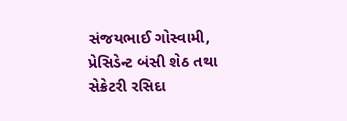સંજયભાઈ ગોસ્વામી, પ્રેસિડેન્ટ બંસી શેઠ તથા સેક્રેટરી રસિદા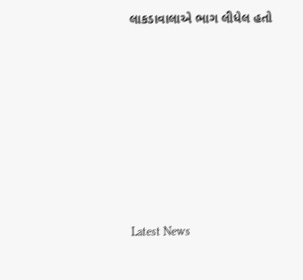લાકડાવાલાએ ભાગ લીધેલ હતો








Latest News